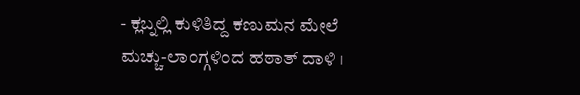- ಕ್ಲಬ್ನಲ್ಲಿ ಕುಳಿತಿದ್ದ ಕಣುಮನ ಮೇಲೆ ಮಚ್ಚು-ಲಾಂಗ್ಗಳಿಂದ ಹಠಾತ್ ದಾಳಿ ।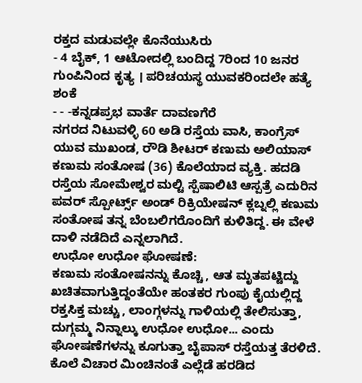ರಕ್ತದ ಮಡುವಲ್ಲೇ ಕೊನೆಯುಸಿರು
- 4 ಬೈಕ್, 1 ಆಟೋದಲ್ಲಿ ಬಂದಿದ್ದ 7ರಿಂದ 10 ಜನರ ಗುಂಪಿನಿಂದ ಕೃತ್ಯ । ಪರಿಚಯಸ್ಥ ಯುವಕರಿಂದಲೇ ಹತ್ಯೆ ಶಂಕೆ
- - -ಕನ್ನಡಪ್ರಭ ವಾರ್ತೆ ದಾವಣಗೆರೆ
ನಗರದ ನಿಟುವಳ್ಳಿ 60 ಅಡಿ ರಸ್ತೆಯ ವಾಸಿ, ಕಾಂಗ್ರೆಸ್ ಯುವ ಮುಖಂಡ, ರೌಡಿ ಶೀಟರ್ ಕಣುಮ ಅಲಿಯಾಸ್ ಕಣುಮ ಸಂತೋಷ (36) ಕೊಲೆಯಾದ ವ್ಯಕ್ತಿ. ಹದಡಿ ರಸ್ತೆಯ ಸೋಮೇಶ್ವರ ಮಲ್ಟಿ ಸ್ಪೆಷಾಲಿಟಿ ಆಸ್ಪತ್ರೆ ಎದುರಿನ ಪವರ್ ಸ್ಪೋರ್ಟ್ಸ್ ಅಂಡ್ ರಿಕ್ರಿಯೇಷನ್ ಕ್ಲಬ್ನಲ್ಲಿ ಕಣುಮ ಸಂತೋಷ ತನ್ನ ಬೆಂಬಲಿಗರೊಂದಿಗೆ ಕುಳಿತಿದ್ದ. ಈ ವೇಳೆ ದಾಳಿ ನಡೆದಿದೆ ಎನ್ನಲಾಗಿದೆ.
ಉಧೋ ಉಧೋ ಘೋಷಣೆ:
ಕಣುಮ ಸಂತೋಷನನ್ನು ಕೊಚ್ಚಿ, ಆತ ಮೃತಪಟ್ಟಿದ್ದು ಖಚಿತವಾಗುತ್ತಿದ್ದಂತೆಯೇ ಹಂತಕರ ಗುಂಪು ಕೈಯಲ್ಲಿದ್ದ ರಕ್ತಸಿಕ್ತ ಮಚ್ಚು, ಲಾಂಗ್ಗಳನ್ನು ಗಾಳಿಯಲ್ಲಿ ತೇಲಿಸುತ್ತಾ, ದುಗ್ಗಮ್ಮ ನಿನ್ನಾಲ್ಕು ಉಧೋ ಉಧೋ... ಎಂದು ಘೋಷಣೆಗಳನ್ನು ಕೂಗುತ್ತಾ ಬೈಪಾಸ್ ರಸ್ತೆಯತ್ತ ತೆರಳಿದೆ. ಕೊಲೆ ವಿಚಾರ ಮಿಂಚಿನಂತೆ ಎಲ್ಲೆಡೆ ಹರಡಿದ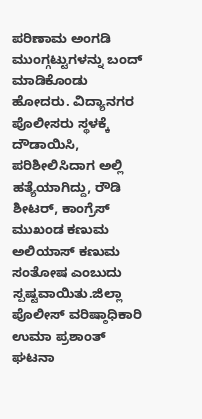ಪರಿಣಾಮ ಅಂಗಡಿ ಮುಂಗ್ಗಟ್ಟುಗಳನ್ನು ಬಂದ್ ಮಾಡಿಕೊಂಡು ಹೋದರು. ವಿದ್ಯಾನಗರ ಪೊಲೀಸರು ಸ್ಥಳಕ್ಕೆ ದೌಡಾಯಿಸಿ, ಪರಿಶೀಲಿಸಿದಾಗ ಅಲ್ಲಿ ಹತ್ಯೆಯಾಗಿದ್ದು, ರೌಡಿ ಶೀಟರ್, ಕಾಂಗ್ರೆಸ್ ಮುಖಂಡ ಕಣುಮ ಅಲಿಯಾಸ್ ಕಣುಮ ಸಂತೋಷ ಎಂಬುದು ಸ್ಪಷ್ಟವಾಯಿತು.ಜಿಲ್ಲಾ ಪೊಲೀಸ್ ವರಿಷ್ಠಾಧಿಕಾರಿ ಉಮಾ ಪ್ರಶಾಂತ್ ಘಟನಾ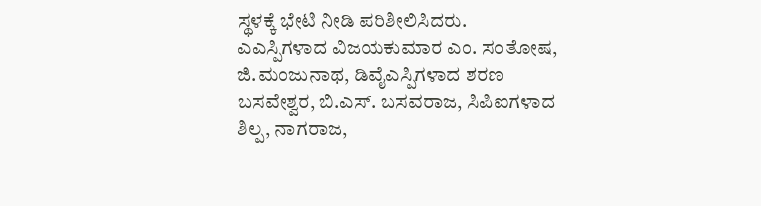ಸ್ಥಳಕ್ಕೆ ಭೇಟಿ ನೀಡಿ ಪರಿಶೀಲಿಸಿದರು. ಎಎಸ್ಪಿಗಳಾದ ವಿಜಯಕುಮಾರ ಎಂ. ಸಂತೋಷ, ಜಿ.ಮಂಜುನಾಥ, ಡಿವೈಎಸ್ಪಿಗಳಾದ ಶರಣ ಬಸವೇಶ್ವರ, ಬಿ.ಎಸ್. ಬಸವರಾಜ, ಸಿಪಿಐಗಳಾದ ಶಿಲ್ಪ, ನಾಗರಾಜ,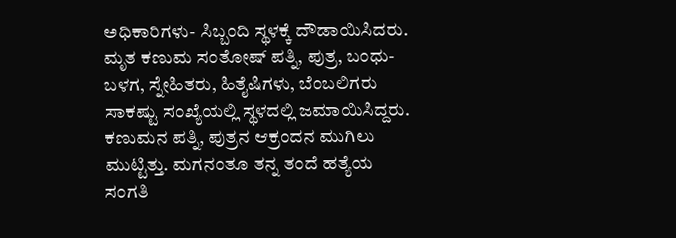ಅಧಿಕಾರಿಗಳು- ಸಿಬ್ಬಂದಿ ಸ್ಥಳಕ್ಕೆ ದೌಡಾಯಿಸಿದರು.
ಮೃತ ಕಣುಮ ಸಂತೋಷ್ ಪತ್ನಿ, ಪುತ್ರ, ಬಂಧು-ಬಳಗ, ಸ್ನೇಹಿತರು, ಹಿತೈಷಿಗಳು, ಬೆಂಬಲಿಗರು ಸಾಕಷ್ಟು ಸಂಖ್ಯೆಯಲ್ಲಿ ಸ್ಥಳದಲ್ಲಿ ಜಮಾಯಿಸಿದ್ದರು. ಕಣುಮನ ಪತ್ನಿ, ಪುತ್ರನ ಆಕ್ರಂದನ ಮುಗಿಲು ಮುಟ್ಟಿತ್ತು. ಮಗನಂತೂ ತನ್ನ ತಂದೆ ಹತ್ಯೆಯ ಸಂಗತಿ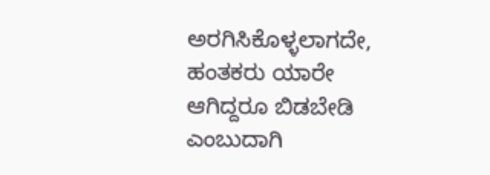ಅರಗಿಸಿಕೊಳ್ಳಲಾಗದೇ, ಹಂತಕರು ಯಾರೇ ಆಗಿದ್ದರೂ ಬಿಡಬೇಡಿ ಎಂಬುದಾಗಿ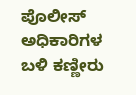ಪೊಲೀಸ್ ಅಧಿಕಾರಿಗಳ ಬಳಿ ಕಣ್ಣೀರು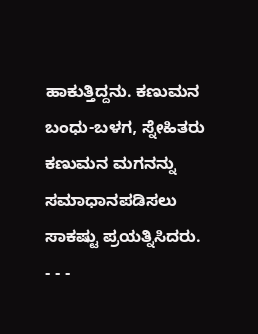ಹಾಕುತ್ತಿದ್ದನು. ಕಣುಮನ ಬಂಧು-ಬಳಗ, ಸ್ನೇಹಿತರು ಕಣುಮನ ಮಗನನ್ನು ಸಮಾಧಾನಪಡಿಸಲು ಸಾಕಷ್ಟು ಪ್ರಯತ್ನಿಸಿದರು.
- - -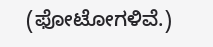(ಫೋಟೋಗಳಿವೆ.)